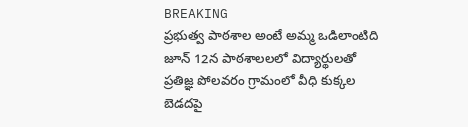BREAKING
ప్రభుత్వ పాఠశాల అంటే అమ్మ ఒడిలాంటిది జూన్ 12న పాఠశాలలలో విద్యార్థులతో ప్రతిజ్ఞ పోలవరం గ్రామంలో వీధి కుక్కల బెడదపై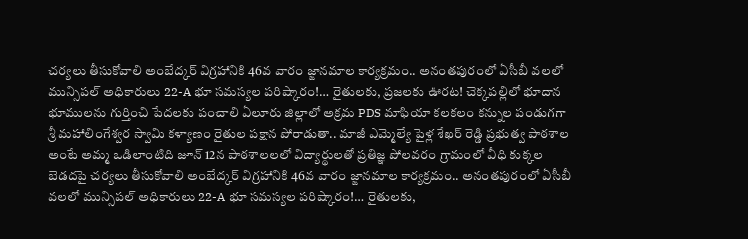చర్యలు తీసుకోవాలి అంబేద్కర్ విగ్రహానికి 46వ వారం జ్ఙానమాల కార్యక్రమం.. అనంతపురంలో ఏసీబీ వలలో మున్సిపల్ అధికారులు 22-A భూ సమస్యల పరిష్కారం!… రైతులకు, ప్రజలకు ఊరట! చెక్కపల్లిలో భూదాన భూములను గుర్తించి పేదలకు పంచాలి ఏలూరు జిల్లాలో అక్రమ PDS మాఫియా కలకలం కన్నుల పండుగగా శ్రీ మహాలింగేశ్వర స్వామి కళ్యాణం రైతుల పక్షాన పోరాడుతా.. మాజీ ఎమ్మెల్యే పైళ్ల శేఖర్ రెడ్డి ప్రభుత్వ పాఠశాల అంటే అమ్మ ఒడిలాంటిది జూన్ 12న పాఠశాలలలో విద్యార్థులతో ప్రతిజ్ఞ పోలవరం గ్రామంలో వీధి కుక్కల బెడదపై చర్యలు తీసుకోవాలి అంబేద్కర్ విగ్రహానికి 46వ వారం జ్ఙానమాల కార్యక్రమం.. అనంతపురంలో ఏసీబీ వలలో మున్సిపల్ అధికారులు 22-A భూ సమస్యల పరిష్కారం!… రైతులకు,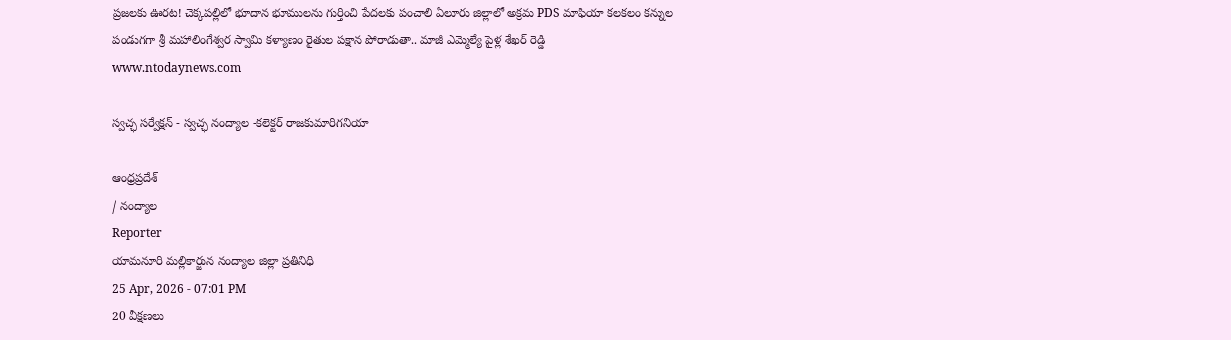ప్రజలకు ఊరట! చెక్కపల్లిలో భూదాన భూములను గుర్తించి పేదలకు పంచాలి ఏలూరు జిల్లాలో అక్రమ PDS మాఫియా కలకలం కన్నుల పండుగగా శ్రీ మహాలింగేశ్వర స్వామి కళ్యాణం రైతుల పక్షాన పోరాడుతా.. మాజీ ఎమ్మెల్యే పైళ్ల శేఖర్ రెడ్డి
www.ntodaynews.com

స్వచ్ఛ సర్వేక్షన్ - స్వచ్ఛ నంద్యాల -కలెక్టర్ రాజకుమారిగనియా

ఆంధ్రప్రదేశ్
/ నంద్యాల
Reporter
యామనూరి మల్లికార్జున నంద్యాల జిల్లా ప్రతినిధి
25 Apr, 2026 - 07:01 PM
20 వీక్షణలు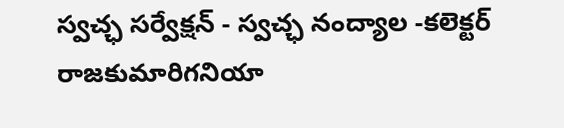స్వచ్ఛ సర్వేక్షన్ - స్వచ్ఛ నంద్యాల -కలెక్టర్ రాజకుమారిగనియా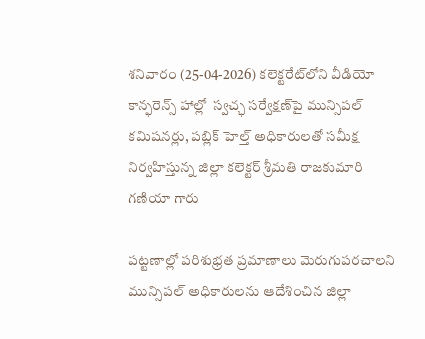శనివారం (25-04-2026) కలెక్టరేట్‌లోని వీడియో కాన్ఫరెన్స్ హాల్లో  స్వచ్ఛ సర్వేక్షణ్‌పై మున్సిపల్ కమిషనర్లు, పబ్లిక్ హెల్త్ అధికారులతో సమీక్ష నిర్వహిస్తున్న జిల్లా కలెక్టర్ శ్రీమతి రాజకుమారి గణియా గారు

పట్టణాల్లో పరిశుభ్రత ప్రమాణాలు మెరుగుపరచాలని మున్సిపల్ అధికారులను ఆదేశించిన జిల్లా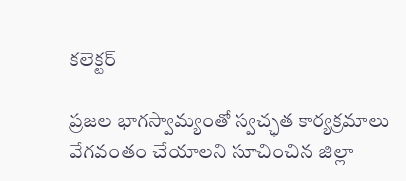కలెక్టర్

ప్రజల భాగస్వామ్యంతో స్వచ్ఛత కార్యక్రమాలు వేగవంతం చేయాలని సూచించిన జిల్లా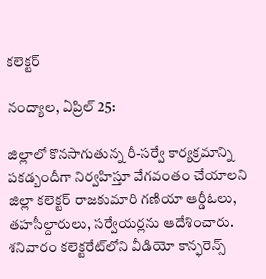కలెక్టర్

నంద్యాల, ఏప్రిల్ 25:

జిల్లాలో కొనసాగుతున్న రీ-సర్వే కార్యక్రమాన్ని పకడ్బందీగా నిర్వహిస్తూ వేగవంతం చేయాలని జిల్లా కలెక్టర్ రాజకుమారి గణియా ఆర్డీఓలు, తహసీల్దారులు, సర్వేయర్లను ఆదేశించారు. శనివారం కలెక్టరేట్‌లోని వీడియో కాన్ఫరెన్స్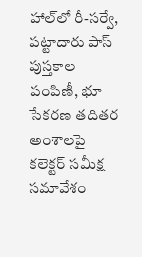హాల్‌లో రీ-సర్వే, పట్టాదారు పాస్ పుస్తకాల పంపిణీ, భూ సేకరణ తదితర అంశాలపై కలెక్టర్ సమీక్ష సమావేశం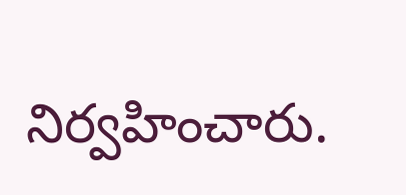నిర్వహించారు.